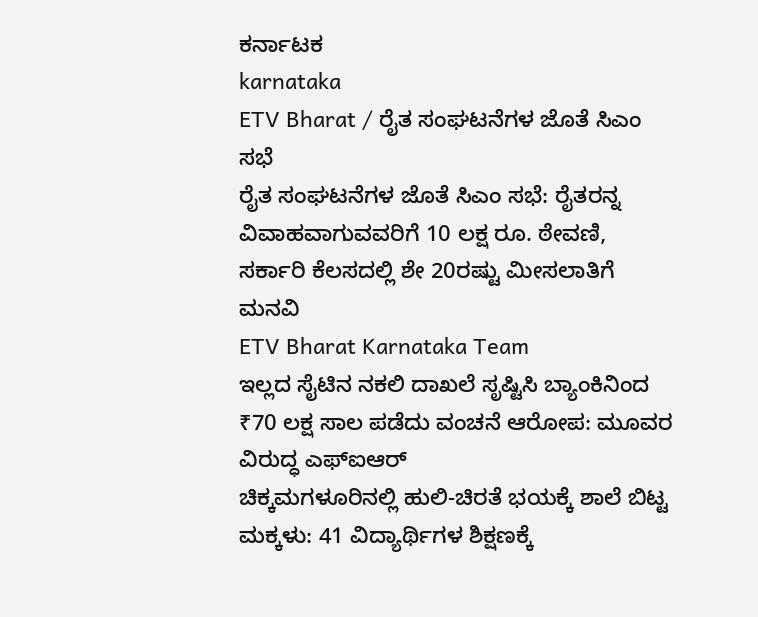ಕರ್ನಾಟಕ
karnataka
ETV Bharat / ರೈತ ಸಂಘಟನೆಗಳ ಜೊತೆ ಸಿಎಂ ಸಭೆ
ರೈತ ಸಂಘಟನೆಗಳ ಜೊತೆ ಸಿಎಂ ಸಭೆ: ರೈತರನ್ನ ವಿವಾಹವಾಗುವವರಿಗೆ 10 ಲಕ್ಷ ರೂ. ಠೇವಣಿ, ಸರ್ಕಾರಿ ಕೆಲಸದಲ್ಲಿ ಶೇ 20ರಷ್ಟು ಮೀಸಲಾತಿಗೆ ಮನವಿ
ETV Bharat Karnataka Team
ಇಲ್ಲದ ಸೈಟಿನ ನಕಲಿ ದಾಖಲೆ ಸೃಷ್ಟಿಸಿ ಬ್ಯಾಂಕಿನಿಂದ ₹70 ಲಕ್ಷ ಸಾಲ ಪಡೆದು ವಂಚನೆ ಆರೋಪ: ಮೂವರ ವಿರುದ್ಧ ಎಫ್ಐಆರ್
ಚಿಕ್ಕಮಗಳೂರಿನಲ್ಲಿ ಹುಲಿ-ಚಿರತೆ ಭಯಕ್ಕೆ ಶಾಲೆ ಬಿಟ್ಟ ಮಕ್ಕಳು: 41 ವಿದ್ಯಾರ್ಥಿಗಳ ಶಿಕ್ಷಣಕ್ಕೆ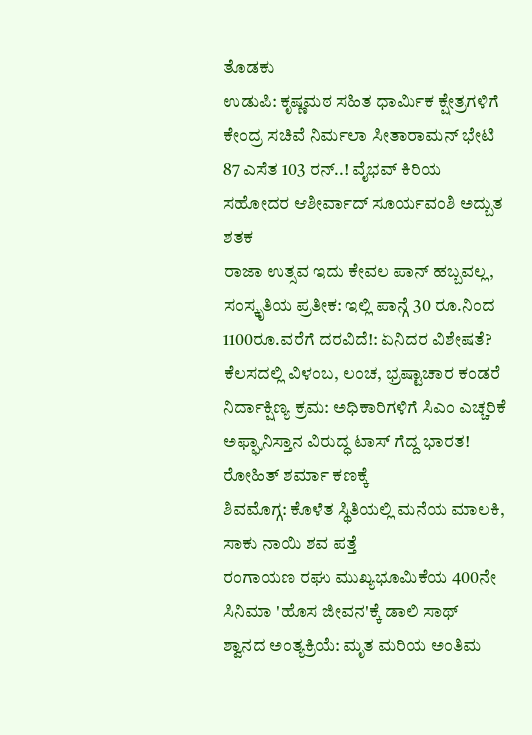ತೊಡಕು
ಉಡುಪಿ: ಕೃಷ್ಣಮಠ ಸಹಿತ ಧಾರ್ಮಿಕ ಕ್ಷೇತ್ರಗಳಿಗೆ ಕೇಂದ್ರ ಸಚಿವೆ ನಿರ್ಮಲಾ ಸೀತಾರಾಮನ್ ಭೇಟಿ
87 ಎಸೆತ 103 ರನ್..! ವೈಭವ್ ಕಿರಿಯ ಸಹೋದರ ಆಶೀರ್ವಾದ್ ಸೂರ್ಯವಂಶಿ ಅದ್ಬುತ ಶತಕ
ರಾಜಾ ಉತ್ಸವ ಇದು ಕೇವಲ ಪಾನ್ ಹಬ್ಬವಲ್ಲ, ಸಂಸ್ಕೃತಿಯ ಪ್ರತೀಕ: ಇಲ್ಲಿ ಪಾನ್ಗೆ 30 ರೂ.ನಿಂದ 1100ರೂ.ವರೆಗೆ ದರವಿದೆ!: ಏನಿದರ ವಿಶೇಷತೆ?
ಕೆಲಸದಲ್ಲಿ ವಿಳಂಬ, ಲಂಚ, ಭ್ರಷ್ಟಾಚಾರ ಕಂಡರೆ ನಿರ್ದಾಕ್ಷಿಣ್ಯ ಕ್ರಮ: ಅಧಿಕಾರಿಗಳಿಗೆ ಸಿಎಂ ಎಚ್ಚರಿಕೆ
ಅಫ್ಘಾನಿಸ್ತಾನ ವಿರುದ್ಧ ಟಾಸ್ ಗೆದ್ದ ಭಾರತ! ರೋಹಿತ್ ಶರ್ಮಾ ಕಣಕ್ಕೆ
ಶಿವಮೊಗ್ಗ: ಕೊಳೆತ ಸ್ಥಿತಿಯಲ್ಲಿ ಮನೆಯ ಮಾಲಕಿ, ಸಾಕು ನಾಯಿ ಶವ ಪತ್ತೆ
ರಂಗಾಯಣ ರಘು ಮುಖ್ಯಭೂಮಿಕೆಯ 400ನೇ ಸಿನಿಮಾ 'ಹೊಸ ಜೀವನ'ಕ್ಕೆ ಡಾಲಿ ಸಾಥ್
ಶ್ವಾನದ ಅಂತ್ಯಕ್ರಿಯೆ: ಮೃತ ಮರಿಯ ಅಂತಿಮ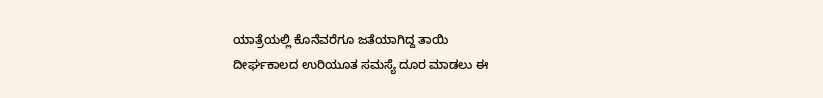ಯಾತ್ರೆಯಲ್ಲಿ ಕೊನೆವರೆಗೂ ಜತೆಯಾಗಿದ್ದ ತಾಯಿ
ದೀರ್ಘಕಾಲದ ಉರಿಯೂತ ಸಮಸ್ಯೆ ದೂರ ಮಾಡಲು ಈ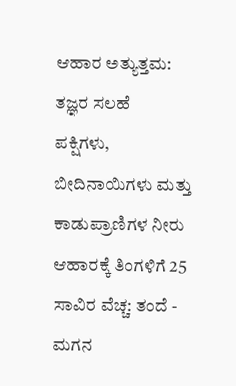ಆಹಾರ ಅತ್ಯುತ್ತಮ: ತಜ್ಞರ ಸಲಹೆ
ಪಕ್ಷಿಗಳು, ಬೀದಿನಾಯಿಗಳು ಮತ್ತು ಕಾಡುಪ್ರಾಣಿಗಳ ನೀರು ಆಹಾರಕ್ಕೆ ತಿಂಗಳಿಗೆ 25 ಸಾವಿರ ವೆಚ್ಚ: ತಂದೆ - ಮಗನ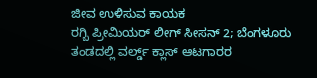ಜೀವ ಉಳಿಸುವ ಕಾಯಕ
ರಗ್ಬಿ ಪ್ರೀಮಿಯರ್ ಲೀಗ್ ಸೀಸನ್ 2; ಬೆಂಗಳೂರು ತಂಡದಲ್ಲಿ ವರ್ಲ್ಡ್ ಕ್ಲಾಸ್ ಆಟಗಾರರ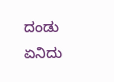ದಂಡು
ಏನಿದು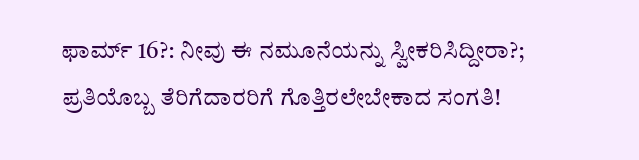ಫಾರ್ಮ್ 16?: ನೀವು ಈ ನಮೂನೆಯನ್ನು ಸ್ವೀಕರಿಸಿದ್ದೀರಾ?; ಪ್ರತಿಯೊಬ್ಬ ತೆರಿಗೆದಾರರಿಗೆ ಗೊತ್ತಿರಲೇಬೇಕಾದ ಸಂಗತಿ!